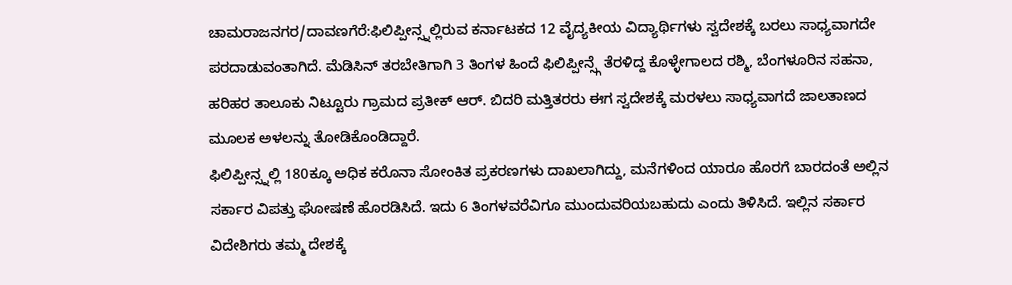ಚಾಮರಾಜನಗರ/ದಾವಣಗೆರೆ:ಫಿಲಿಪ್ಪೀನ್ಸ್ನಲ್ಲಿರುವ ಕರ್ನಾಟಕದ 12 ವೈದ್ಯಕೀಯ ವಿದ್ಯಾರ್ಥಿಗಳು ಸ್ವದೇಶಕ್ಕೆ ಬರಲು ಸಾಧ್ಯವಾಗದೇ ಪರದಾಡುವಂತಾಗಿದೆ. ಮೆಡಿಸಿನ್ ತರಬೇತಿಗಾಗಿ 3 ತಿಂಗಳ ಹಿಂದೆ ಫಿಲಿಪ್ಪೀನ್ಸ್ಗೆ ತೆರಳಿದ್ದ ಕೊಳ್ಳೇಗಾಲದ ರಶ್ಮಿ, ಬೆಂಗಳೂರಿನ ಸಹನಾ, ಹರಿಹರ ತಾಲೂಕು ನಿಟ್ಟೂರು ಗ್ರಾಮದ ಪ್ರತೀಕ್ ಆರ್. ಬಿದರಿ ಮತ್ತಿತರರು ಈಗ ಸ್ವದೇಶಕ್ಕೆ ಮರಳಲು ಸಾಧ್ಯವಾಗದೆ ಜಾಲತಾಣದ ಮೂಲಕ ಅಳಲನ್ನು ತೋಡಿಕೊಂಡಿದ್ದಾರೆ.
ಫಿಲಿಪ್ಪೀನ್ಸ್ನಲ್ಲಿ 180ಕ್ಕೂ ಅಧಿಕ ಕರೊನಾ ಸೋಂಕಿತ ಪ್ರಕರಣಗಳು ದಾಖಲಾಗಿದ್ದು, ಮನೆಗಳಿಂದ ಯಾರೂ ಹೊರಗೆ ಬಾರದಂತೆ ಅಲ್ಲಿನ ಸರ್ಕಾರ ವಿಪತ್ತು ಘೋಷಣೆ ಹೊರಡಿಸಿದೆ. ಇದು 6 ತಿಂಗಳವರೆವಿಗೂ ಮುಂದುವರಿಯಬಹುದು ಎಂದು ತಿಳಿಸಿದೆ. ಇಲ್ಲಿನ ಸರ್ಕಾರ ವಿದೇಶಿಗರು ತಮ್ಮ ದೇಶಕ್ಕೆ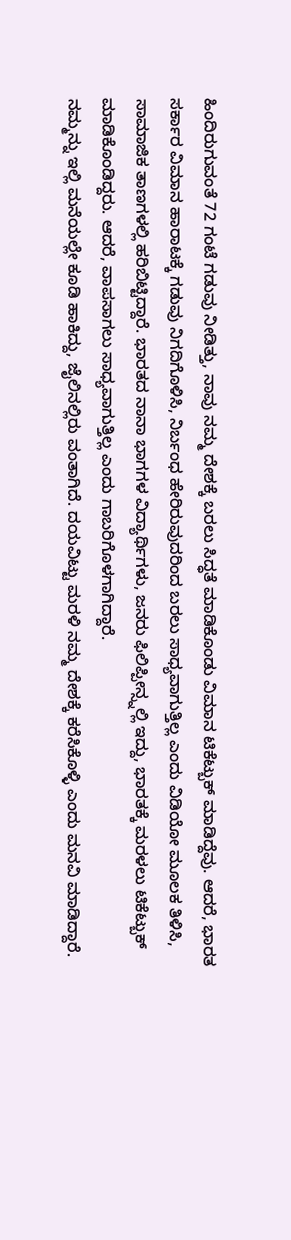ಹಿಂದಿರುಗುವಂತೆ 72 ಗಂಟೆ ಗಡುವು ನೀಡಿತ್ತು, ನಾವು ನಮ್ಮ ದೇಶಕ್ಕೆ ಬರಲು ಸಿದ್ಧತೆ ಮಾಡಿಕೊಂಡು ವಿಮಾನ ಟಿಕೆಟ್ಬುಕ್ ಮಾಡಿದ್ದೆವು. ಆದರೆ, ಭಾರತ ಸರ್ಕಾರ ವಿಮಾನ ಹಾರಾಟಕ್ಕೆ ಗಡುವು ನಿಗದಿಗೊಳಿಸಿ, ನಿರ್ಬಂಧ ಹೇರಿರುವುದರಿಂದ ಬರಲು ಸಾಧ್ಯವಾಗುತ್ತಿಲ್ಲ ಎಂದು ವಿಡಿಯೋ ಮೂಲಕ ತಿಳಿಸಿ, ಸಾಮಾಜಿಕ ತಾಣಗಳಲ್ಲಿ ಹರಿಬಿಟ್ಟಿದ್ದಾರೆ. ಭಾರತದ ನಾನಾ ಭಾಗಗಳ ವಿದ್ಯಾರ್ಥಿಗಳು, ಜನರು ಫಿಲಿಪ್ಪೀನ್ಸ್ನಲ್ಲಿ ಇದ್ದು, ಭಾರತಕ್ಕೆ ಮರಳಲು ಟಿಕೆಟ್ಬುಕ್ ಮಾಡಿಕೊಂಡಿದ್ದರು. ಆದರೆ, ವಾಪಸಾಗಲು ಸಾಧ್ಯವಾಗುತ್ತಿಲ್ಲ ಎಂದು ಗಾಬರಿಗೊಳಗಾಗಿದ್ದಾರೆ.
ನಮ್ಮನ್ನು ಇಲ್ಲಿ ಮನೆಯಲ್ಲೇ ಕೂಡಿ ಹಾಕಿದ್ದು, ಜೈಲಿನಲ್ಲಿರು ವಂತಾಗಿದೆ. ದಯವಿಟ್ಟು ಮರಳಿ ನಮ್ಮ ದೇಶಕ್ಕೆ ಕರೆಸಿಕೊಳ್ಳಿ ಎಂದು ಮನವಿ ಮಾಡಿದ್ದಾರೆ.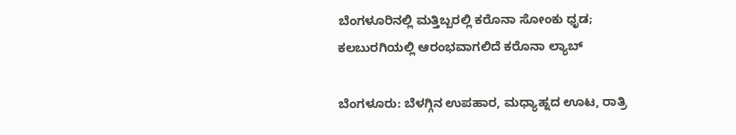ಬೆಂಗಳೂರಿನಲ್ಲಿ ಮತ್ತಿಬ್ಬರಲ್ಲಿ ಕರೊನಾ ಸೋಂಕು ಧೃಡ; ಕಲಬುರಗಿಯಲ್ಲಿ ಆರಂಭವಾಗಲಿದೆ ಕರೊನಾ ಲ್ಯಾಬ್

ಬೆಂಗಳೂರು: ಬೆಳಗ್ಗಿನ ಉಪಹಾರ, ಮಧ್ಯಾಹ್ನದ ಊಟ, ರಾತ್ರಿ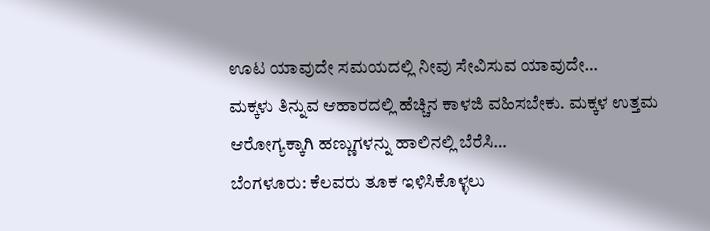ಊಟ ಯಾವುದೇ ಸಮಯದಲ್ಲಿ ನೀವು ಸೇವಿಸುವ ಯಾವುದೇ…
ಮಕ್ಕಳು ತಿನ್ನುವ ಆಹಾರದಲ್ಲಿ ಹೆಚ್ಚಿನ ಕಾಳಜಿ ವಹಿಸಬೇಕು. ಮಕ್ಕಳ ಉತ್ತಮ ಆರೋಗ್ಯಕ್ಕಾಗಿ ಹಣ್ಣುಗಳನ್ನು ಹಾಲಿನಲ್ಲಿ ಬೆರೆಸಿ…
ಬೆಂಗಳೂರು: ಕೆಲವರು ತೂಕ ಇಳಿಸಿಕೊಳ್ಳಲು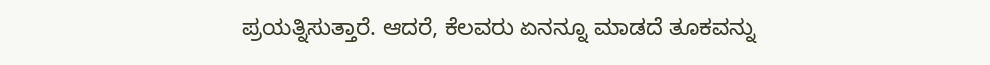ಪ್ರಯತ್ನಿಸುತ್ತಾರೆ. ಆದರೆ, ಕೆಲವರು ಏನನ್ನೂ ಮಾಡದೆ ತೂಕವನ್ನು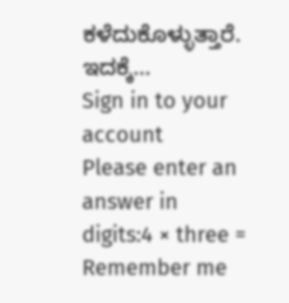ಕಳೆದುಕೊಳ್ಳುತ್ತಾರೆ. ಇದಕ್ಕೆ…
Sign in to your account
Please enter an answer in digits:4 × three =
Remember me